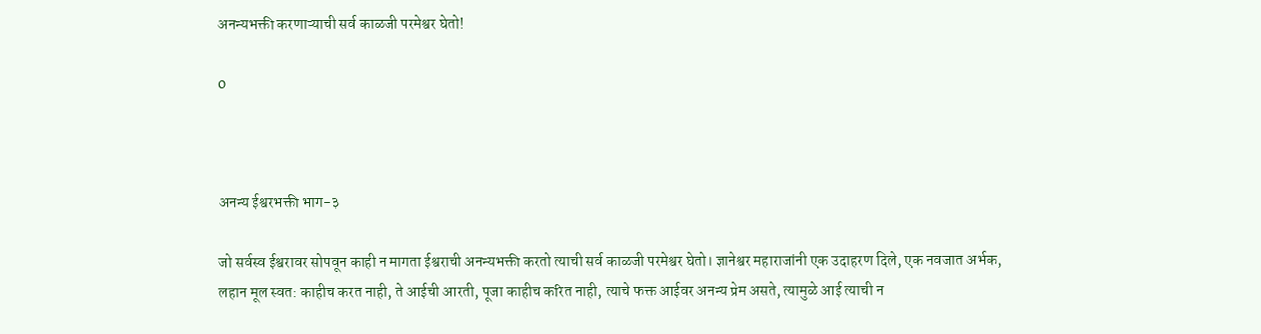अनन्यभक्ती करणाऱ्याची सर्व काळजी परमेश्वर घेतो!

0



अनन्य ईश्वरभक्ती भाग-३

जो सर्वस्व ईश्वरावर सोपवून काही न मागता ईश्वराची अनन्यभक्ती करतो त्याची सर्व काळजी परमेश्वर घेतो। ज्ञानेश्वर महाराजांनी एक उदाहरण दिले, एक नवजात अर्भक, लहान मूल स्वत: काहीच करत नाही, ते आईची आरती, पूजा काहीच करित नाही, त्याचे फक्त आईवर अनन्य प्रेम असते, त्यामुळे आई त्याची न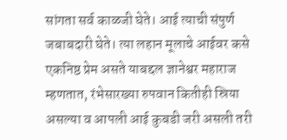सांगता सर्व काळजी घेते। आई त्याची संपुर्ण जबाबदारी घेते। त्या लहान मूलाचे आईवर कसे एकनिष्ठ प्रेम असते याबद्दल ज्ञानेश्वर महाराज म्हणतात, रंभेसारख्या रुपवान कितीही स्रिया असल्या व आपली आई कुबडी जरी असली तरी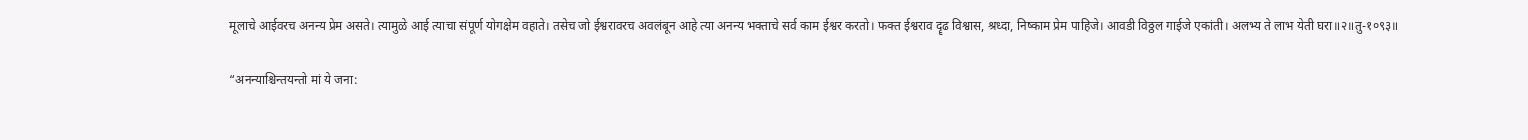मूलाचे आईवरच अनन्य प्रेम असते। त्यामुळे आई त्याचा संपूर्ण योगक्षेम वहाते। तसेच जो ईश्वरावरच अवलंबून आहे त्या अनन्य भक्ताचे सर्व काम ईश्वर करतो। फक्त ईश्वराव दॄढ विश्वास, श्रध्दा, निष्काम प्रेम पाहिजे। आवडी विठ्ठल गाईजे एकांती। अलभ्य ते लाभ येती घरा॥२॥तु-१०९३॥

“अनन्याश्चिन्तयन्तो मां ये जना: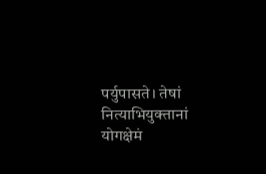पर्युपासते। तेषां नित्याभियुक्तानां योगक्षेमं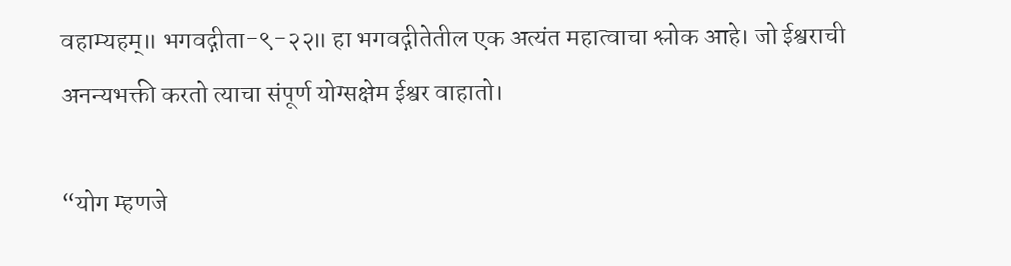वहाम्यहम्॥ भगवद्गीता-९-२२॥ हा भगवद्गीतेतील एक अत्यंत महात्वाचा श्लोक आहे। जो ईश्वराची अनन्यभक्ती करतो त्याचा संपूर्ण योग्सक्षेम ईश्वर वाहातो।

“योग म्हणजे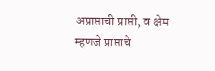अप्राप्ताची प्राप्ती, व क्षेम म्हणजे प्राप्ताचे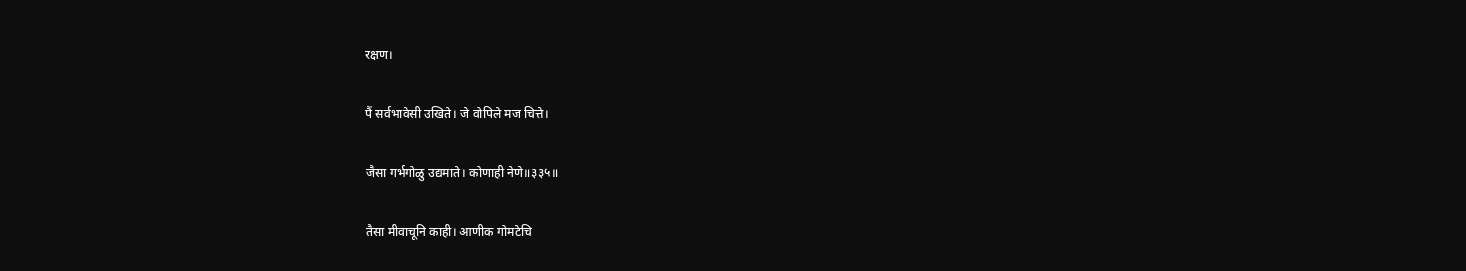रक्षण।

पैं सर्वभावेसी उखिते। जे वोपिले मज चित्ते।

जैसा गर्भगोळु उद्यमाते। कोणाही नेणे॥३३५॥

तैसा मीवाचूनि काही। आणीक गोमटेचि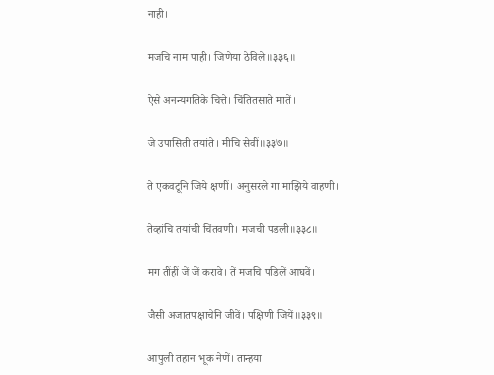नाही।

मजचि नाम पाही। जिणेया ठेविले॥३३६॥

ऐसे अनन्यगतिके चित्ते। चिंतितसाते मातें।

जे उपासिती तयांते। मीचि सेवीं॥३३७॥

ते एकवटूनि जिये क्षणीं। अनुसरले गा माझिये वाहणी।

तेव्हांचि तयांची चिंतवणी। मजची पडली॥३३८॥

मग तींहीं जें जें करावे। तें मजचि पडिलें आघवें।

जैसी अजातपक्षाचेनि जीवें। पक्षिणी जियें॥३३९॥

आपुली तहान भूक नेणें। तान्हया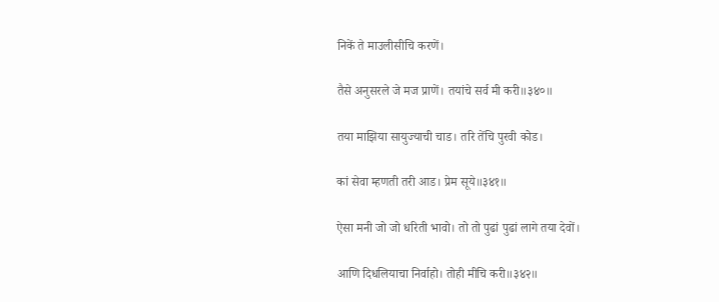निकें ते माउलीसीचि करणें।

तैसे अनुसरले जे मज प्राणें। तयांचे सर्व मी करी॥३४०॥

तया माझिया सायुज्याची चाड। तरि तेंचि पुरवी कोड।

कां सेवा म्हणती तरी आड। प्रेम सूये॥३४१॥

ऐसा मनी जो जो धरिती भावो। तो तो पुढां पुढां लागे तया देवों।

आणि दिधलियाचा निर्वाहो। तोही मीचि करी॥३४२॥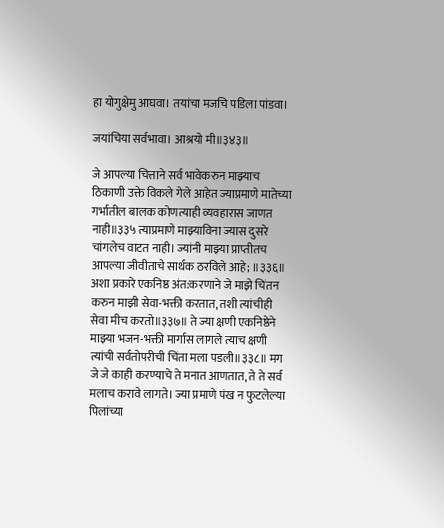हा योगुक्षेमु आघवा। तयांचा मजचि पडिला पांडवा।

जयांचिया सर्वभावा। आश्रयो मी॥३४३॥

जे आपल्या चित्ताने सर्व भावेकरुन माझ्याच ठिकाणी उक्ते विकले गेले आहेत ज्याप्रमाणे मातेच्या गर्भातील बालक कोणत्याही व्यवहारास जाणत नाही॥३३५ त्याप्रमाणे माझ्याविना ज्यास दुसरे चांगलेच वाटत नाही। ज्यांनी माझ्या प्राप्तीतच आपल्या जीवीताचे सार्थक ठरविले आहे; ॥३३६॥ अशा प्रकारे एकनिष्ठ अंत:करणाने जे माझे चिंतन करुन माझी सेवा-भक्ती करतात, तशी त्यांचीही सेवा मीच करतो॥३३७॥ ते ज्या क्षणी एकनिष्ठेने माझ्या भजन-भक्ती मार्गास लागले त्याच क्षणी त्यांची सर्वतोपरीची चिंता मला पडली॥३३८॥ मग जे जे काही करण्याचे ते मनात आणतात, ते ते सर्व मलाच करावे लागते। ज्या प्रमाणे पंख न फुटलेल्या पिलांच्या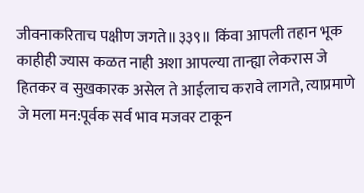जीवनाकरिताच पक्षीण जगते॥३३९॥ किंवा आपली तहान भूक काहीही ज्यास कळत नाही अशा आपल्या तान्ह्या लेकरास जे हितकर व सुखकारक असेल ते आईलाच करावे लागते, त्याप्रमाणे जे मला मन:पूर्वक सर्व भाव मजवर टाकून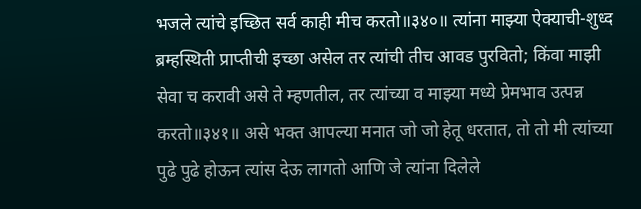भजले त्यांचे इच्छित सर्व काही मीच करतो॥३४०॥ त्यांना माझ्या ऐक्याची-शुध्द ब्रम्हस्थिती प्राप्तीची इच्छा असेल तर त्यांची तीच आवड पुरवितो; किंवा माझी सेवा च करावी असे ते म्हणतील, तर त्यांच्या व माझ्या मध्ये प्रेमभाव उत्पन्न करतो॥३४१॥ असे भक्त आपल्या मनात जो जो हेतू धरतात, तो तो मी त्यांच्या पुढे पुढे होऊन त्यांस देऊ लागतो आणि जे त्यांना दिलेले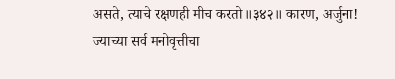असते, त्याचे रक्षणही मीच करतो॥३४२॥ कारण, अर्जुना! ज्याच्या सर्व मनोवृत्तीचा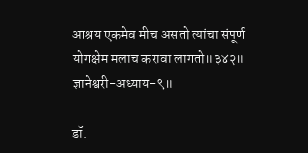आश्रय एकमेव मीच असतो त्यांचा संपूर्ण योगक्षेम मलाच करावा लागतो॥३४२॥ ज्ञानेश्वरी-अध्याय-९॥

डॉ.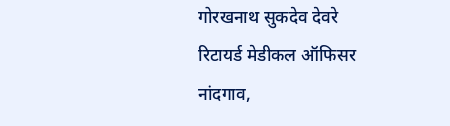गोरखनाथ सुकदेव देवरे
रिटायर्ड मेडीकल ऑफिसर
नांदगाव,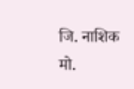जि. नाशिक
मो.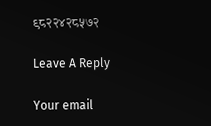९८२२४२८५७२

Leave A Reply

Your email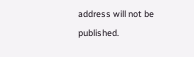address will not be published.